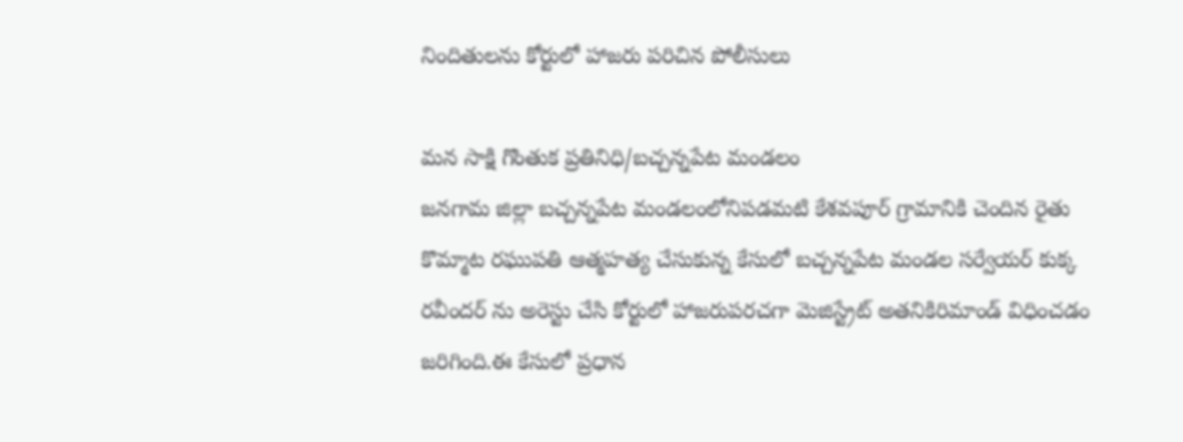నిందితులను కోర్టులో హాజరు పరిచిన పోలీసులు

మన సాక్షి గొంతుక ప్రతినిధి/బచ్చన్నపేట మండలం
జనగామ జిల్లా బచ్చన్నపేట మండలంలోనిపడమటి కేశవపూర్ గ్రామానికి చెందిన రైతు కొమ్మాట రఘుపతి ఆత్మహత్య చేసుకున్న కేసులో బచ్చన్నపేట మండల సర్వేయర్ కుక్క రవీందర్ ను అరెస్టు చేసి కోర్టులో హాజరుపరచగా మెజిస్ట్రేట్ అతనికిరిమాండ్ విధించడం జరిగింది.ఈ కేసులో ప్రధాన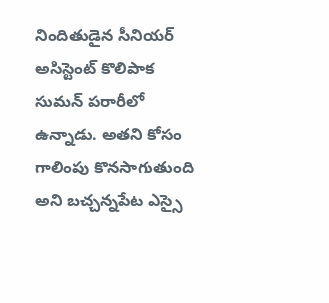నిందితుడైన సీనియర్ అసిస్టెంట్ కొలిపాక సుమన్ పరారీలో ఉన్నాడు. అతని కోసం గాలింపు కొనసాగుతుంది అని బచ్చన్నపేట ఎస్సై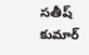సతీష్ కుమార్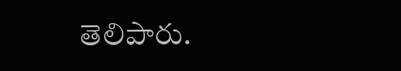తెలిపారు.